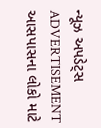ન્યૂઝ અપડેટ્સ
ADVERTISEMENT
આસપાસના લોકો માટે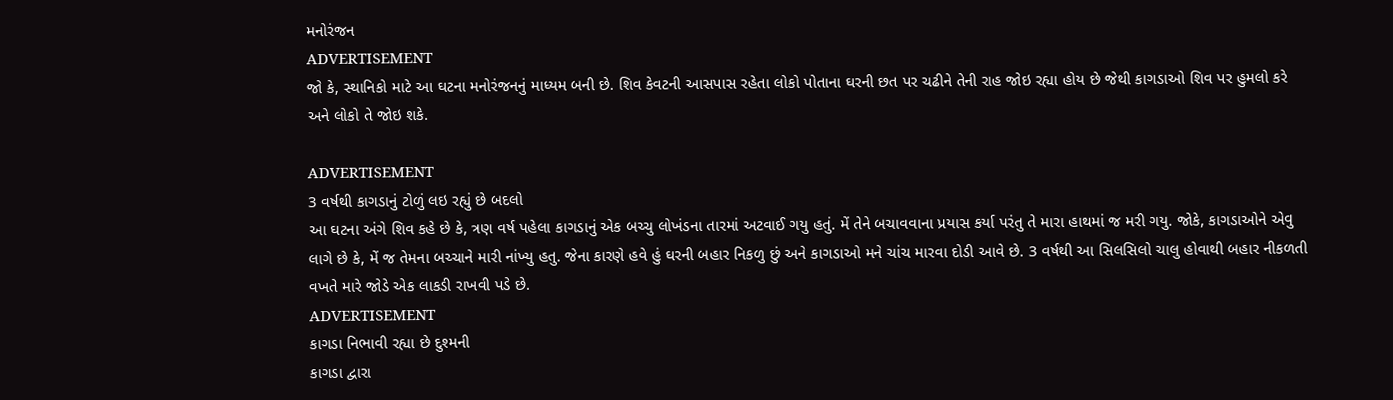મનોરંજન
ADVERTISEMENT
જો કે, સ્થાનિકો માટે આ ઘટના મનોરંજનનું માધ્યમ બની છે. શિવ કેવટની આસપાસ રહેતા લોકો પોતાના ઘરની છત પર ચઢીને તેની રાહ જોઇ રહ્યા હોય છે જેથી કાગડાઓ શિવ પર હુમલો કરે અને લોકો તે જોઇ શકે.

ADVERTISEMENT
3 વર્ષથી કાગડાનું ટોળું લઇ રહ્યું છે બદલો
આ ઘટના અંગે શિવ કહે છે કે, ત્રણ વર્ષ પહેલા કાગડાનું એક બચ્ચુ લોખંડના તારમાં અટવાઈ ગયુ હતું. મેં તેને બચાવવાના પ્રયાસ કર્યા પરંતુ તે મારા હાથમાં જ મરી ગયુ. જોકે, કાગડાઓને એવુ લાગે છે કે, મેં જ તેમના બચ્ચાને મારી નાંખ્યુ હતુ. જેના કારણે હવે હું ઘરની બહાર નિકળુ છું અને કાગડાઓ મને ચાંચ મારવા દોડી આવે છે. 3 વર્ષથી આ સિલસિલો ચાલુ હોવાથી બહાર નીકળતી વખતે મારે જોડે એક લાકડી રાખવી પડે છે.
ADVERTISEMENT
કાગડા નિભાવી રહ્યા છે દુશ્મની
કાગડા દ્વારા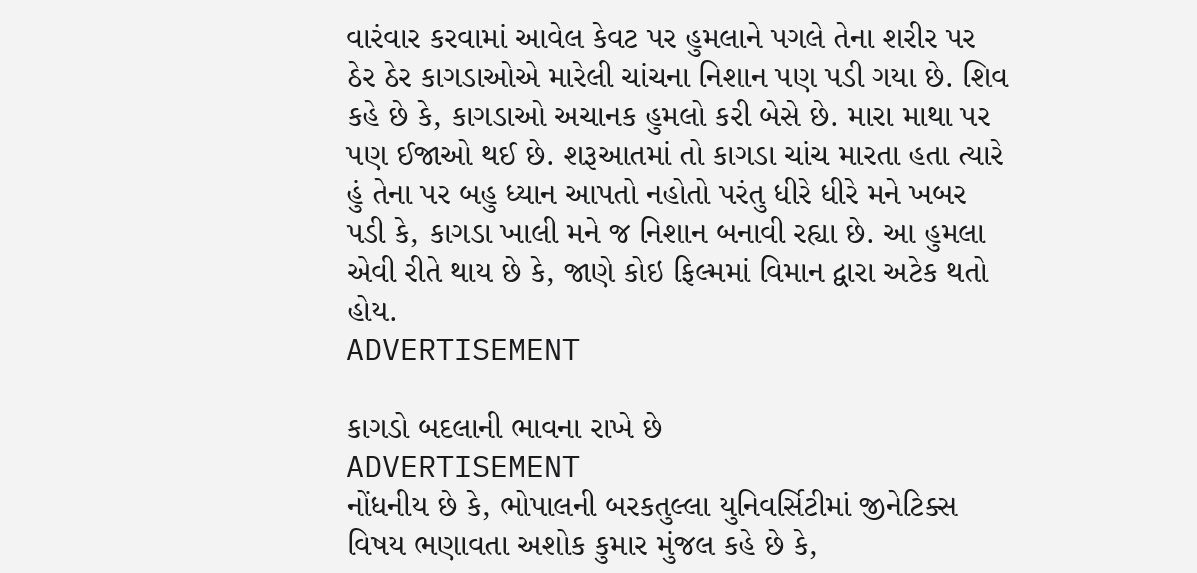વારંવાર કરવામાં આવેલ કેવટ પર હુમલાને પગલે તેના શરીર પર ઠેર ઠેર કાગડાઓએ મારેલી ચાંચના નિશાન પણ પડી ગયા છે. શિવ કહે છે કે, કાગડાઓ અચાનક હુમલો કરી બેસે છે. મારા માથા પર પણ ઈજાઓ થઈ છે. શરૂઆતમાં તો કાગડા ચાંચ મારતા હતા ત્યારે હું તેના પર બહુ ધ્યાન આપતો નહોતો પરંતુ ધીરે ધીરે મને ખબર પડી કે, કાગડા ખાલી મને જ નિશાન બનાવી રહ્યા છે. આ હુમલા એવી રીતે થાય છે કે, જાણે કોઇ ફિલ્મમાં વિમાન દ્વારા અટેક થતો હોય.
ADVERTISEMENT

કાગડો બદલાની ભાવના રાખે છે
ADVERTISEMENT
નોંધનીય છે કે, ભોપાલની બરકતુલ્લા યુનિવર્સિટીમાં જીનેટિક્સ વિષય ભણાવતા અશોક કુમાર મુંજલ કહે છે કે,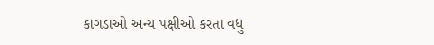કાગડાઓ અન્ય પક્ષીઓ કરતા વધુ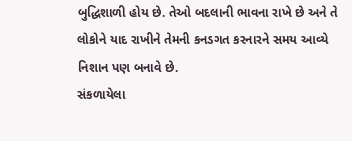બુદ્ધિશાળી હોય છે. તેઓ બદલાની ભાવના રાખે છે અને તે લોકોને યાદ રાખીને તેમની કનડગત કરનારને સમય આવ્યે નિશાન પણ બનાવે છે.
સંકળાયેલા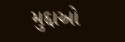મુદ્દાઓ